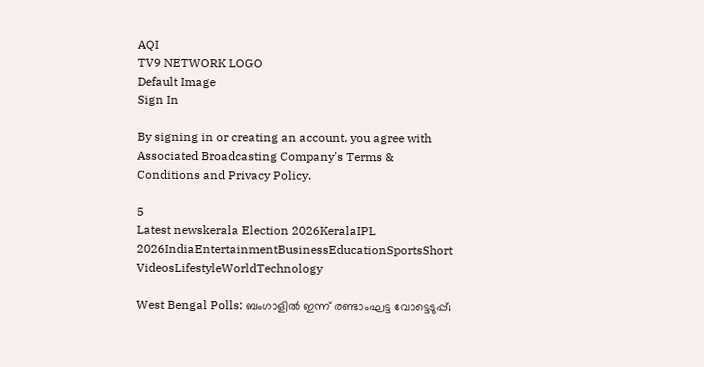AQI
TV9 NETWORK LOGO
Default Image
Sign In

By signing in or creating an account, you agree with Associated Broadcasting Company's Terms & Conditions and Privacy Policy.

5
Latest newskerala Election 2026KeralaIPL 2026IndiaEntertainmentBusinessEducationSportsShort VideosLifestyleWorldTechnology

West Bengal Polls: ബംഗാളിൽ ഇന്ന് രണ്ടാംഘട്ട വോട്ടെടുപ്പ്;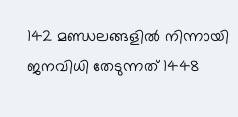142 മണ്ഡലങ്ങളിൽ നിന്നായി ജനവിധി തേടുന്നത് 1448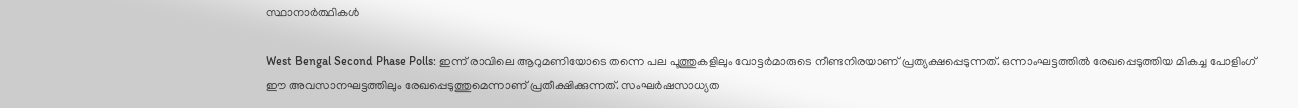സ്ഥാനാർത്ഥികൾ

West Bengal Second Phase Polls: ഇന്ന് രാവിലെ ആറുമണിയോടെ തന്നെ പല പൂത്തുകളിലും വോട്ടർമാരുടെ നീണ്ടനിരയാണ് പ്രത്യക്ഷപ്പെടുന്നത്. ഒന്നാംഘട്ടത്തിൽ രേഖപ്പെടുത്തിയ മികച്ച പോളിംഗ് ഈ അവസാനഘട്ടത്തിലും രേഖപ്പെടുത്തുമെന്നാണ് പ്രതീക്ഷിക്കുന്നത്. സംഘർഷസാധ്യത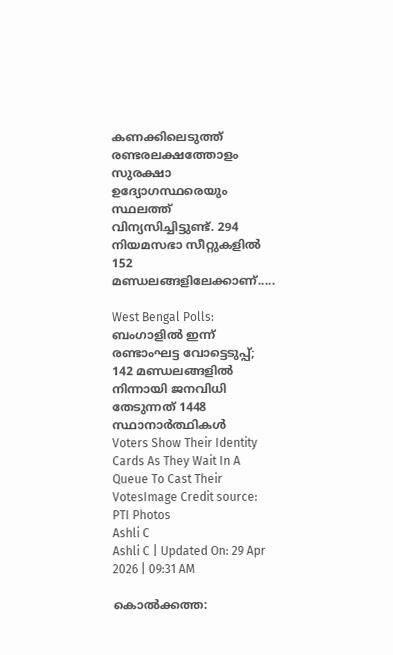കണക്കിലെടുത്ത് രണ്ടരലക്ഷത്തോളം സുരക്ഷാ ഉദ്യോഗസ്ഥരെയും സ്ഥലത്ത് വിന്യസിച്ചിട്ടുണ്ട്. 294 നിയമസഭാ സീറ്റുകളിൽ 152 മണ്ഡലങ്ങളിലേക്കാണ്.....

West Bengal Polls: ബംഗാളിൽ ഇന്ന് രണ്ടാംഘട്ട വോട്ടെടുപ്പ്; 142 മണ്ഡലങ്ങളിൽ നിന്നായി ജനവിധി തേടുന്നത് 1448 സ്ഥാനാർത്ഥികൾ
Voters Show Their Identity Cards As They Wait In A Queue To Cast Their VotesImage Credit source: PTI Photos
Ashli C
Ashli C | Updated On: 29 Apr 2026 | 09:31 AM

കൊൽക്കത്ത: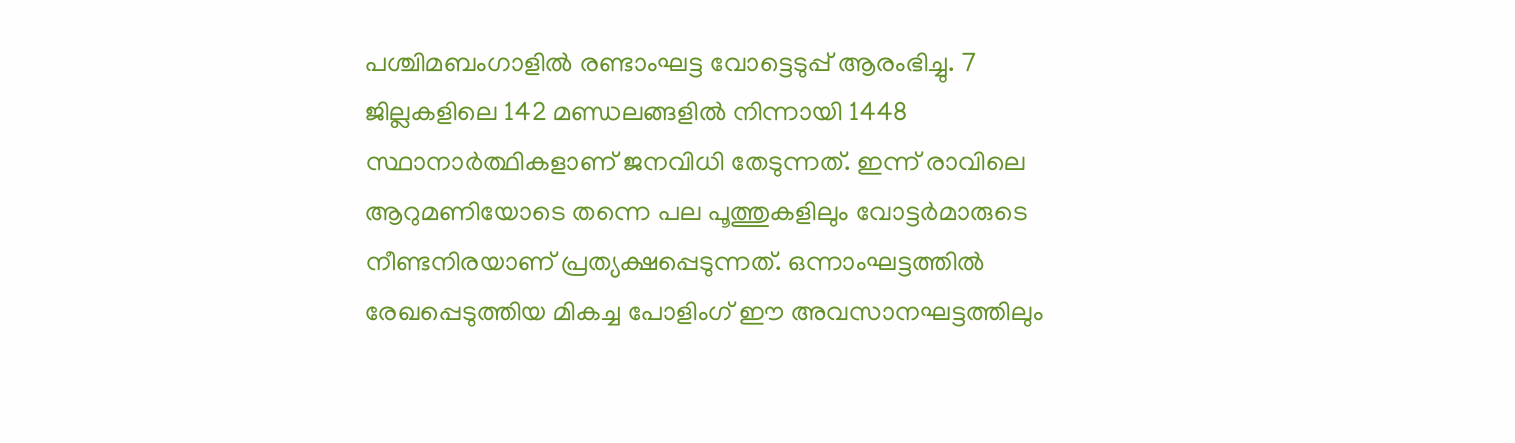പശ്ചിമബംഗാളിൽ രണ്ടാംഘട്ട വോട്ടെടുപ്പ് ആരംഭിച്ചു. 7 ജില്ലകളിലെ 142 മണ്ഡലങ്ങളിൽ നിന്നായി 1448 സ്ഥാനാർത്ഥികളാണ് ജനവിധി തേടുന്നത്. ഇന്ന് രാവിലെ ആറുമണിയോടെ തന്നെ പല പൂത്തുകളിലും വോട്ടർമാരുടെ നീണ്ടനിരയാണ് പ്രത്യക്ഷപ്പെടുന്നത്. ഒന്നാംഘട്ടത്തിൽ രേഖപ്പെടുത്തിയ മികച്ച പോളിംഗ് ഈ അവസാനഘട്ടത്തിലും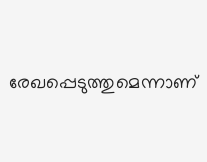രേഖപ്പെടുത്തുമെന്നാണ്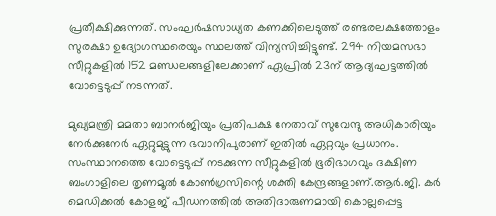പ്രതീക്ഷിക്കുന്നത്. സംഘർഷസാധ്യത കണക്കിലെടുത്ത് രണ്ടരലക്ഷത്തോളം സുരക്ഷാ ഉദ്യോഗസ്ഥരെയും സ്ഥലത്ത് വിന്യസിച്ചിട്ടുണ്ട്. 294 നിയമസഭാ സീറ്റുകളിൽ 152 മണ്ഡലങ്ങളിലേക്കാണ് ഏപ്രിൽ 23ന് ആദ്യഘട്ടത്തിൽ വോട്ടെടുപ്പ് നടന്നത്.

മുഖ്യമന്ത്രി മമതാ ബാനർജിയും പ്രതിപക്ഷ നേതാവ് സുവേന്ദു അധികാരിയും നേർക്കുനേർ ഏറ്റുമുട്ടുന്ന ഭവാനിപുരാണ് ഇതിൽ ഏറ്റവും പ്രധാനം. സംസ്ഥാനത്തെ വോട്ടെടുപ്പ് നടക്കുന്ന സീറ്റുകളിൽ ഭൂരിഭാഗവും ദക്ഷിണ ബംഗാളിലെ തൃണമൂൽ കോൺഗ്രസിന്റെ ശക്തി കേന്ദ്രങ്ങളാണ്.ആര്‍.ജി. കർ മെഡിക്കല്‍ കോളജ് പീഡനത്തില്‍ അതിദാരുണമായി കൊല്ലപ്പെട്ട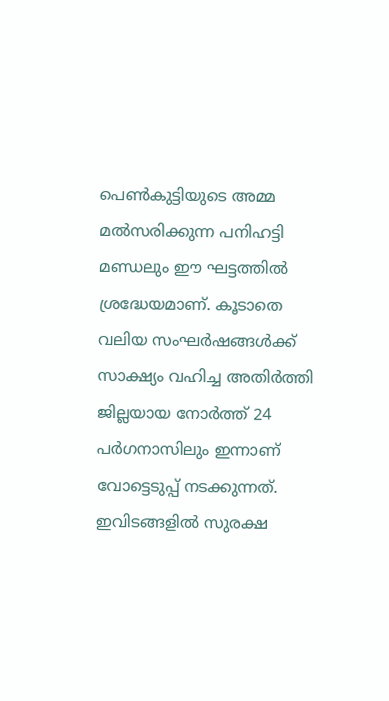പെണ്‍കുട്ടിയുടെ അമ്മ മല്‍സരിക്കുന്ന പനിഹട്ടി മണ്ഡലും ഈ ഘട്ടത്തിൽ ശ്രദ്ധേയമാണ്. കൂടാതെ വലിയ ‌സംഘര്‍ഷങ്ങൾക്ക് സാക്ഷ്യം വഹിച്ച അതിര്‍ത്തി ജില്ലയായ നോര്‍ത്ത് 24 പര്‍ഗനാസിലും ഇന്നാണ് വോട്ടെടുപ്പ് നടക്കുന്നത്. ഇവിടങ്ങളിൽ സുരക്ഷ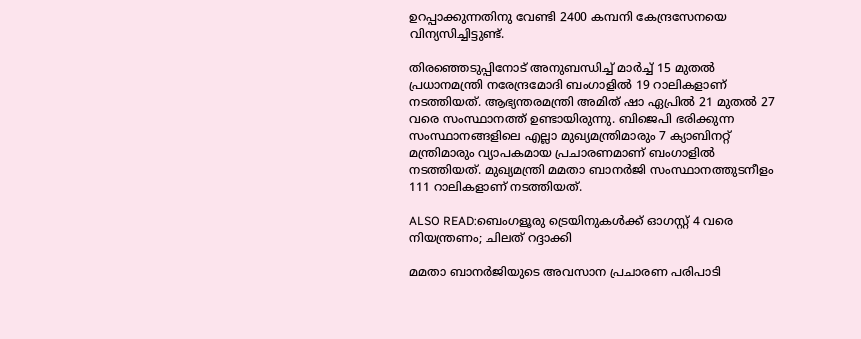ഉറപ്പാക്കുന്നതിനു വേണ്ടി 2400 കമ്പനി കേന്ദ്രസേനയെ വിന്യസിച്ചിട്ടുണ്ട്.

തിരഞ്ഞെടുപ്പിനോട് അനുബന്ധിച്ച് മാർച്ച് 15 മുതൽ പ്രധാനമന്ത്രി നരേന്ദ്രമോദി ബംഗാളിൽ 19 റാലികളാണ് നടത്തിയത്. ആഭ്യന്തരമന്ത്രി അമിത് ഷാ ഏപ്രിൽ 21 മുതൽ 27 വരെ സംസ്ഥാനത്ത് ഉണ്ടായിരുന്നു. ബിജെപി ഭരിക്കുന്ന സംസ്ഥാനങ്ങളിലെ എല്ലാ മുഖ്യമന്ത്രിമാരും 7 ക്യാബിനറ്റ് മന്ത്രിമാരും വ്യാപകമായ പ്രചാരണമാണ് ബംഗാളിൽ നടത്തിയത്. മുഖ്യമന്ത്രി മമതാ ബാനർജി സംസ്ഥാനത്തുടനീളം 111 റാലികളാണ് നടത്തിയത്.

ALSO READ:ബെംഗളൂരു ട്രെയിനുകള്‍ക്ക് ഓഗസ്റ്റ് 4 വരെ നിയന്ത്രണം; ചിലത് റദ്ദാക്കി

മമതാ ബാനർജിയുടെ അവസാന പ്രചാരണ പരിപാടി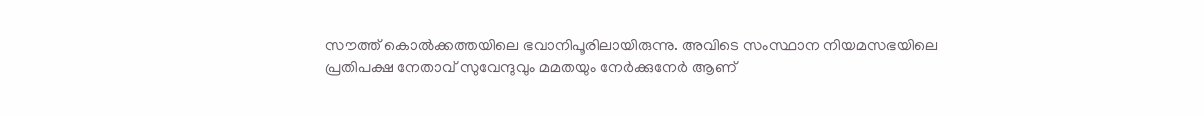സൗത്ത് കൊൽക്കത്തയിലെ ഭവാനിപൂരിലായിരുന്നു. അവിടെ സംസ്ഥാന നിയമസഭയിലെ പ്രതിപക്ഷ നേതാവ് സുവേന്ദുവും മമതയും നേർക്കുനേർ ആണ്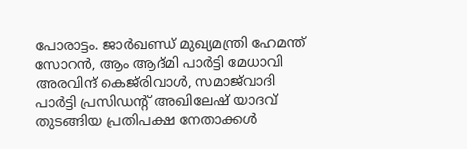പോരാട്ടം. ജാർഖണ്ഡ് മുഖ്യമന്ത്രി ഹേമന്ത് സോറൻ, ആം ആദ്മി പാർട്ടി മേധാവി അരവിന്ദ് കെജ്‌രിവാൾ, സമാജ്‌വാദി പാർട്ടി പ്രസിഡന്റ് അഖിലേഷ് യാദവ് തുടങ്ങിയ പ്രതിപക്ഷ നേതാക്കൾ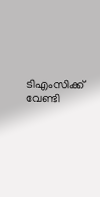ടിഎംസിക്ക് വേണ്ടി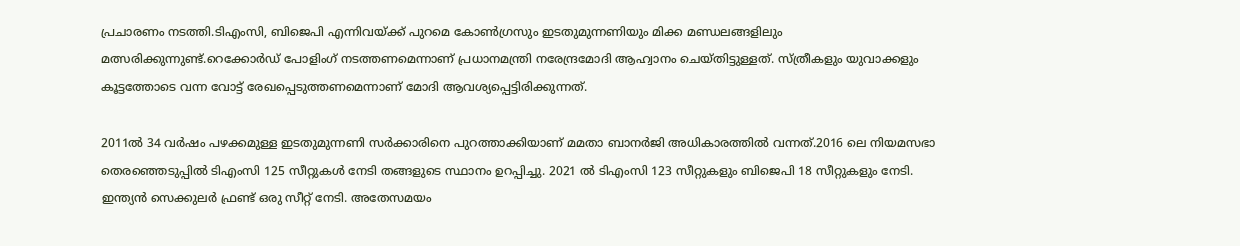പ്രചാരണം നടത്തി.ടിഎംസി, ബിജെപി എന്നിവയ്ക്ക് പുറമെ കോൺഗ്രസും ഇടതുമുന്നണിയും മിക്ക മണ്ഡലങ്ങളിലും മത്സരിക്കുന്നുണ്ട്.റെക്കോർഡ് പോളിംഗ് നടത്തണമെന്നാണ് പ്രധാനമന്ത്രി നരേന്ദ്രമോദി ആഹ്വാനം ചെയ്തിട്ടുള്ളത്. സ്ത്രീകളും യുവാക്കളും കൂട്ടത്തോടെ വന്ന വോട്ട് രേഖപ്പെടുത്തണമെന്നാണ് മോദി ആവശ്യപ്പെട്ടിരിക്കുന്നത്.

2011ൽ 34 വർഷം പഴക്കമുള്ള ഇടതുമുന്നണി സർക്കാരിനെ പുറത്താക്കിയാണ് മമതാ ബാനർജി അധികാരത്തിൽ വന്നത്.2016 ലെ നിയമസഭാ തെരഞ്ഞെടുപ്പിൽ ടിഎംസി 125 സീറ്റുകൾ നേടി തങ്ങളുടെ സ്ഥാനം ഉറപ്പിച്ചു. 2021 ൽ ടിഎംസി 123 സീറ്റുകളും ബിജെപി 18 സീറ്റുകളും നേടി. ഇന്ത്യൻ സെക്കുലർ ഫ്രണ്ട് ഒരു സീറ്റ് നേടി. അതേസമയം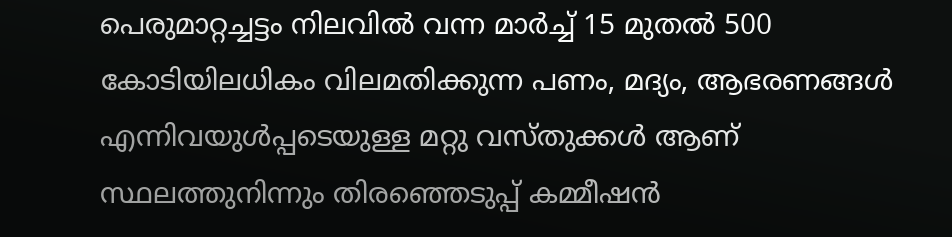പെരുമാറ്റച്ചട്ടം നിലവിൽ വന്ന മാർച്ച് 15 മുതൽ 500 കോടിയിലധികം വിലമതിക്കുന്ന പണം, മദ്യം, ആഭരണങ്ങൾ എന്നിവയുൾപ്പടെയുള്ള മറ്റു വസ്തുക്കൾ ആണ് സ്ഥലത്തുനിന്നും തിരഞ്ഞെടുപ്പ് കമ്മീഷൻ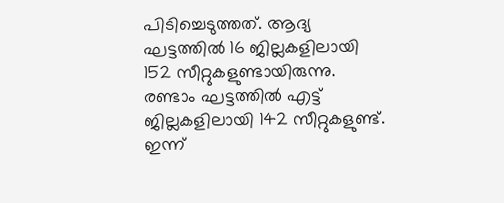പിടിച്ചെടുത്തത്. ആദ്യ ഘട്ടത്തിൽ 16 ജില്ലകളിലായി 152 സീറ്റുകളുണ്ടായിരുന്നു. രണ്ടാം ഘട്ടത്തിൽ എട്ട് ജില്ലകളിലായി 142 സീറ്റുകളുണ്ട്. ഇന്ന്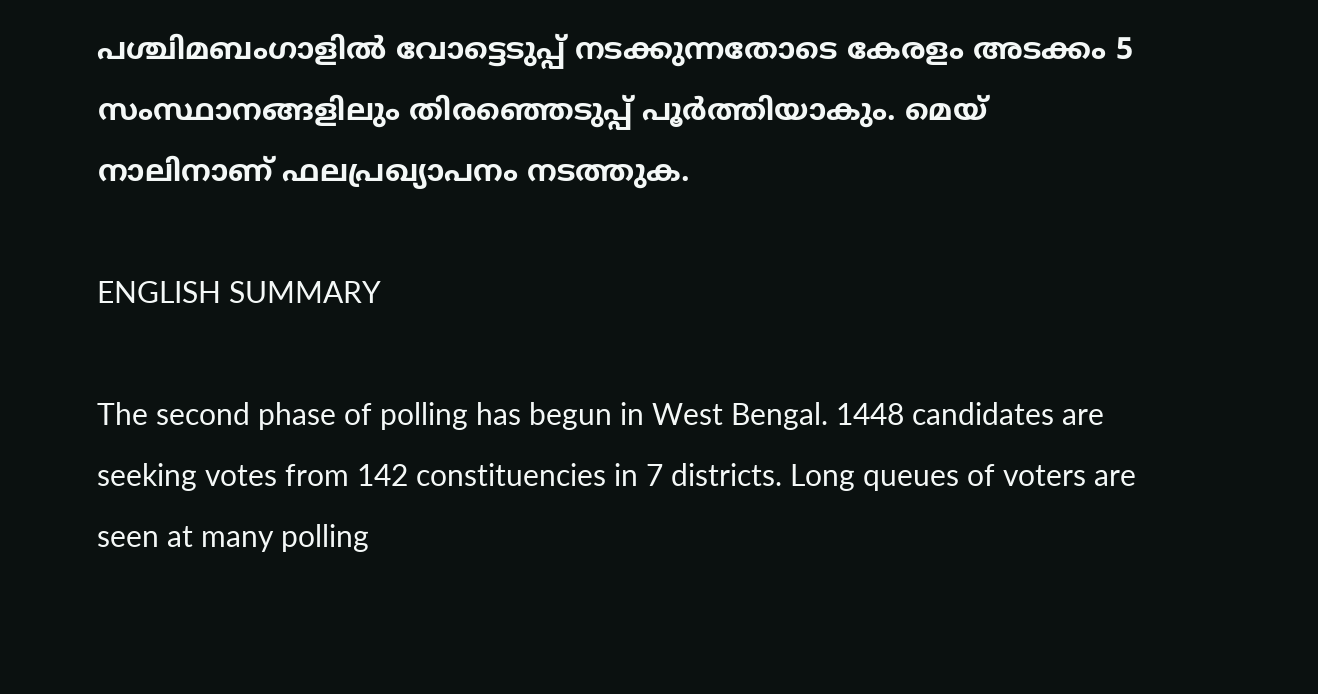പശ്ചിമബംഗാളിൽ വോട്ടെടുപ്പ് നടക്കുന്നതോടെ കേരളം അടക്കം 5 സംസ്ഥാനങ്ങളിലും തിരഞ്ഞെടുപ്പ് പൂർത്തിയാകും. മെയ് നാലിനാണ് ഫലപ്രഖ്യാപനം നടത്തുക.

ENGLISH SUMMARY

The second phase of polling has begun in West Bengal. 1448 candidates are seeking votes from 142 constituencies in 7 districts. Long queues of voters are seen at many polling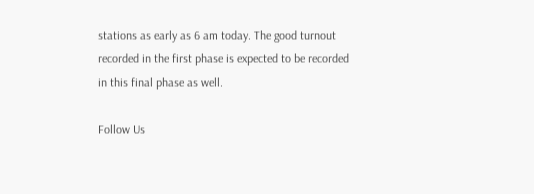stations as early as 6 am today. The good turnout recorded in the first phase is expected to be recorded in this final phase as well.

Follow Us